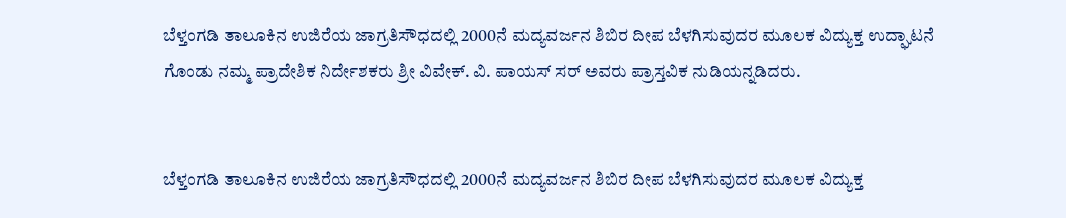ಬೆಳ್ತಂಗಡಿ ತಾಲೂಕಿನ ಉಜಿರೆಯ ಜಾಗ್ರತಿಸೌಧದಲ್ಲಿ 2000ನೆ ಮದ್ಯವರ್ಜನ ಶಿಬಿರ ದೀಪ ಬೆಳಗಿಸುವುದರ ಮೂಲಕ ವಿದ್ಯುಕ್ತ ಉದ್ಘಾಟನೆ ಗೊಂಡು ನಮ್ಮ ಪ್ರಾದೇಶಿಕ ನಿರ್ದೇಶಕರು ಶ್ರೀ ವಿವೇಕ್. ವಿ. ಪಾಯಸ್ ಸರ್ ಅವರು ಪ್ರಾಸ್ತವಿಕ ನುಡಿಯನ್ನಡಿದರು.


ಬೆಳ್ತಂಗಡಿ ತಾಲೂಕಿನ ಉಜಿರೆಯ ಜಾಗ್ರತಿಸೌಧದಲ್ಲಿ 2000ನೆ ಮದ್ಯವರ್ಜನ ಶಿಬಿರ ದೀಪ ಬೆಳಗಿಸುವುದರ ಮೂಲಕ ವಿದ್ಯುಕ್ತ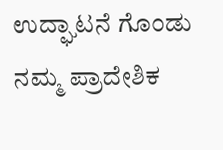ಉದ್ಘಾಟನೆ ಗೊಂಡು ನಮ್ಮ ಪ್ರಾದೇಶಿಕ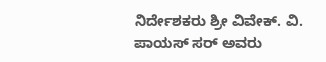ನಿರ್ದೇಶಕರು ಶ್ರೀ ವಿವೇಕ್. ವಿ. ಪಾಯಸ್ ಸರ್ ಅವರು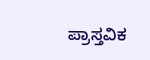ಪ್ರಾಸ್ತವಿಕ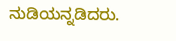ನುಡಿಯನ್ನಡಿದರು.